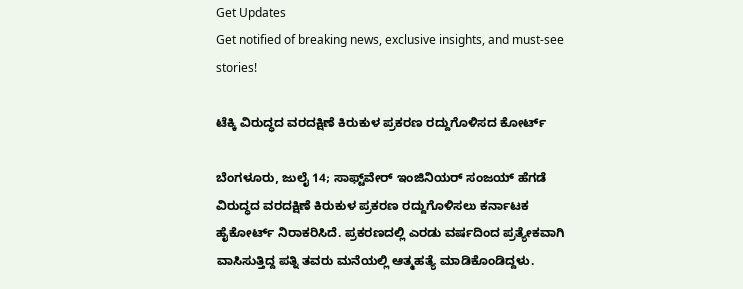Get Updates
Get notified of breaking news, exclusive insights, and must-see stories!

ಟೆಕ್ಕಿ ವಿರುದ್ಧದ ವರದಕ್ಷಿಣೆ ಕಿರುಕುಳ ಪ್ರಕರಣ ರದ್ದುಗೊಳಿಸದ ಕೋರ್ಟ್‌

ಬೆಂಗಳೂರು, ಜುಲೈ 14; ಸಾಫ್ಟ್‌ವೇರ್ ಇಂಜಿನಿಯರ್ ಸಂಜಯ್ ಹೆಗಡೆ ವಿರುದ್ಧದ ವರದಕ್ಷಿಣೆ ಕಿರುಕುಳ ಪ್ರಕರಣ ರದ್ದುಗೊಳಿಸಲು ಕರ್ನಾಟಕ ಹೈಕೋರ್ಟ್ ನಿರಾಕರಿಸಿದೆ. ಪ್ರಕರಣದಲ್ಲಿ ಎರಡು ವರ್ಷದಿಂದ ಪ್ರತ್ಯೇಕವಾಗಿ ವಾಸಿಸುತ್ತಿದ್ದ ಪತ್ನಿ ತವರು ಮನೆಯಲ್ಲಿ ಆತ್ಮಹತ್ಯೆ ಮಾಡಿಕೊಂಡಿದ್ದಳು.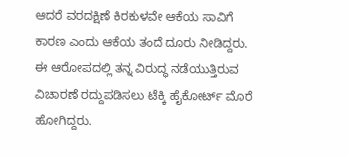ಆದರೆ ವರದಕ್ಷಿಣೆ ಕಿರಕುಳವೇ ಆಕೆಯ ಸಾವಿಗೆ ಕಾರಣ ಎಂದು ಆಕೆಯ ತಂದೆ ದೂರು ನೀಡಿದ್ದರು. ಈ ಆರೋಪದಲ್ಲಿ ತನ್ನ ವಿರುದ್ಧ ನಡೆಯುತ್ತಿರುವ ವಿಚಾರಣೆ ರದ್ದುಪಡಿಸಲು ಟೆಕ್ಕಿ ಹೈಕೋರ್ಟ್‌ ಮೊರೆ ಹೋಗಿದ್ದರು.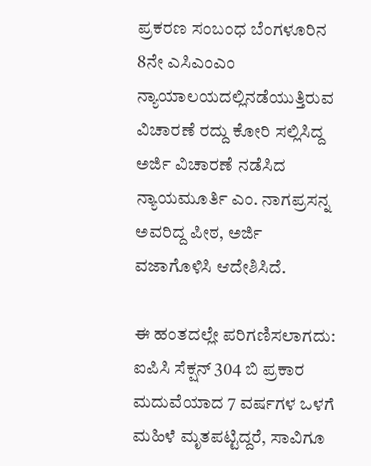ಪ್ರಕರಣ ಸಂಬಂಧ ಬೆಂಗಳೂರಿನ 8ನೇ ಎಸಿಎಂಎಂ ನ್ಯಾಯಾಲಯದಲ್ಲಿನಡೆಯುತ್ತಿರುವ ವಿಚಾರಣೆ ರದ್ದು ಕೋರಿ ಸಲ್ಲಿಸಿದ್ದ ಅರ್ಜಿ ವಿಚಾರಣೆ ನಡೆಸಿದ ನ್ಯಾಯಮೂರ್ತಿ ಎಂ. ನಾಗಪ್ರಸನ್ನ ಅವರಿದ್ದ ಪೀಠ, ಅರ್ಜಿ ವಜಾಗೊಳಿಸಿ ಆದೇಶಿಸಿದೆ.

ಈ ಹಂತದಲ್ಲೇ ಪರಿಗಣಿಸಲಾಗದು: ಐಪಿಸಿ ಸೆಕ್ಷನ್‌ 304 ಬಿ ಪ್ರಕಾರ ಮದುವೆಯಾದ 7 ವರ್ಷಗಳ ಒಳಗೆ ಮಹಿಳೆ ಮೃತಪಟ್ಟಿದ್ದರೆ, ಸಾವಿಗೂ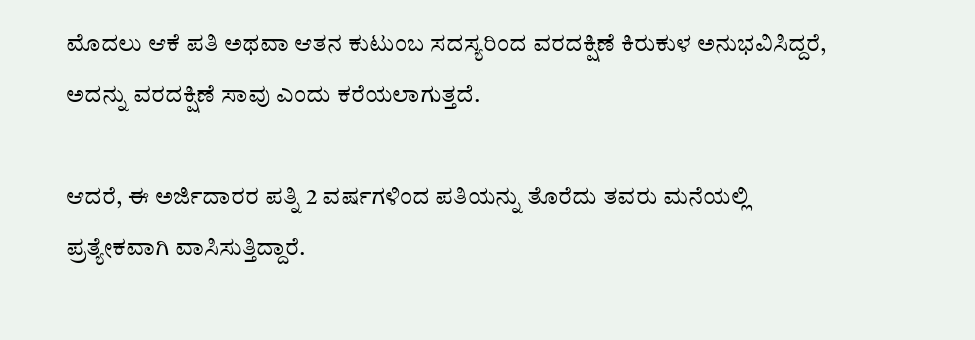ಮೊದಲು ಆಕೆ ಪತಿ ಅಥವಾ ಆತನ ಕುಟುಂಬ ಸದಸ್ಯರಿಂದ ವರದಕ್ಷಿಣೆ ಕಿರುಕುಳ ಅನುಭವಿಸಿದ್ದರೆ, ಅದನ್ನು ವರದಕ್ಷಿಣೆ ಸಾವು ಎಂದು ಕರೆಯಲಾಗುತ್ತದೆ.

ಆದರೆ, ಈ ಅರ್ಜಿದಾರರ ಪತ್ನಿ 2 ವರ್ಷಗಳಿಂದ ಪತಿಯನ್ನು ತೊರೆದು ತವರು ಮನೆಯಲ್ಲಿ ಪ್ರತ್ಯೇಕವಾಗಿ ವಾಸಿಸುತ್ತಿದ್ದಾರೆ.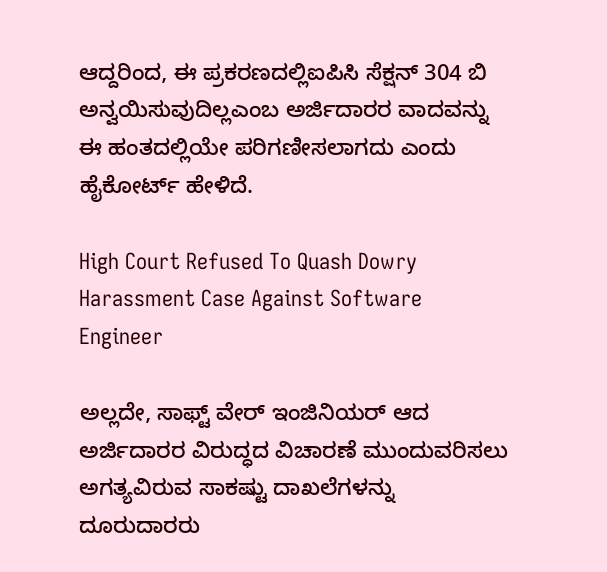ಆದ್ದರಿಂದ, ಈ ಪ್ರಕರಣದಲ್ಲಿಐಪಿಸಿ ಸೆಕ್ಷನ್‌ 304 ಬಿ ಅನ್ವಯಿಸುವುದಿಲ್ಲಎಂಬ ಅರ್ಜಿದಾರರ ವಾದವನ್ನು ಈ ಹಂತದಲ್ಲಿಯೇ ಪರಿಗಣೀಸಲಾಗದು ಎಂದು ಹೈಕೋರ್ಟ್‌ ಹೇಳಿದೆ.

High Court Refused To Quash Dowry Harassment Case Against Software Engineer

ಅಲ್ಲದೇ, ಸಾಫ್ಟ್ ವೇರ್ ಇಂಜಿನಿಯರ್ ಆದ ಅರ್ಜಿದಾರರ ವಿರುದ್ಧದ ವಿಚಾರಣೆ ಮುಂದುವರಿಸಲು ಅಗತ್ಯವಿರುವ ಸಾಕಷ್ಟು ದಾಖಲೆಗಳನ್ನು ದೂರುದಾರರು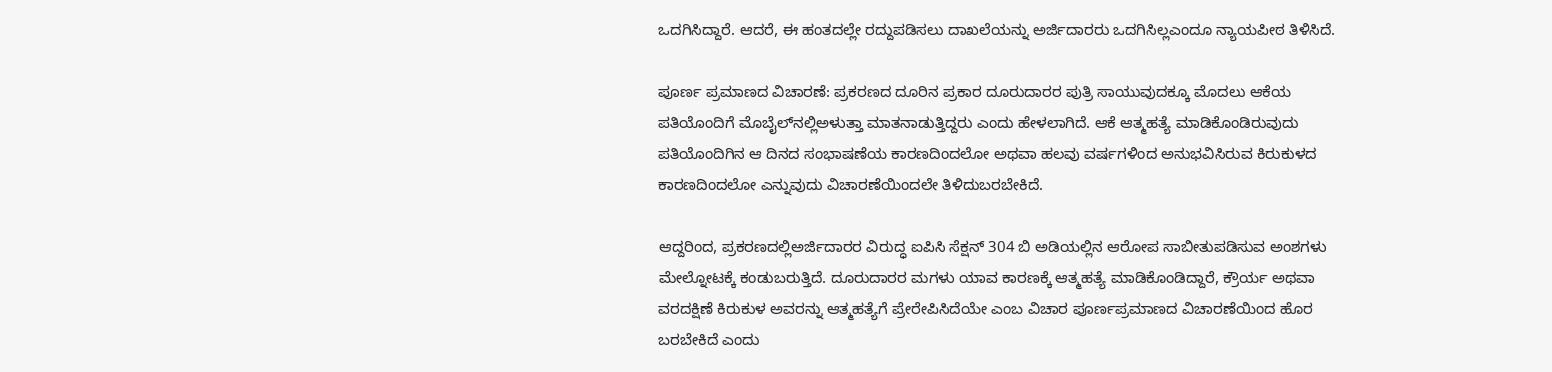ಒದಗಿಸಿದ್ದಾರೆ. ಆದರೆ, ಈ ಹಂತದಲ್ಲೇ ರದ್ದುಪಡಿಸಲು ದಾಖಲೆಯನ್ನು ಅರ್ಜಿದಾರರು ಒದಗಿಸಿಲ್ಲಎಂದೂ ನ್ಯಾಯಪೀಠ ತಿಳಿಸಿದೆ.

ಪೂರ್ಣ ಪ್ರಮಾಣದ ವಿಚಾರಣೆ: ಪ್ರಕರಣದ ದೂರಿನ ಪ್ರಕಾರ ದೂರುದಾರರ ಪುತ್ರಿ ಸಾಯುವುದಕ್ಕೂ ಮೊದಲು ಆಕೆಯ ಪತಿಯೊಂದಿಗೆ ಮೊಬೈಲ್‌ನಲ್ಲಿಅಳುತ್ತಾ ಮಾತನಾಡುತ್ತಿದ್ದರು ಎಂದು ಹೇಳಲಾಗಿದೆ. ಆಕೆ ಆತ್ಮಹತ್ಯೆ ಮಾಡಿಕೊಂಡಿರುವುದು ಪತಿಯೊಂದಿಗಿನ ಆ ದಿನದ ಸಂಭಾಷಣೆಯ ಕಾರಣದಿಂದಲೋ ಅಥವಾ ಹಲವು ವರ್ಷಗಳಿಂದ ಅನುಭವಿಸಿರುವ ಕಿರುಕುಳದ ಕಾರಣದಿಂದಲೋ ಎನ್ನುವುದು ವಿಚಾರಣೆಯಿಂದಲೇ ತಿಳಿದುಬರಬೇಕಿದೆ.

ಆದ್ದರಿಂದ, ಪ್ರಕರಣದಲ್ಲಿಅರ್ಜಿದಾರರ ವಿರುದ್ಧ ಐಪಿಸಿ ಸೆಕ್ಷನ್‌ 304 ಬಿ ಅಡಿಯಲ್ಲಿನ ಆರೋಪ ಸಾಬೀತುಪಡಿಸುವ ಅಂಶಗಳು ಮೇಲ್ನೋಟಕ್ಕೆ ಕಂಡುಬರುತ್ತಿದೆ. ದೂರುದಾರರ ಮಗಳು ಯಾವ ಕಾರಣಕ್ಕೆ ಆತ್ಮಹತ್ಯೆ ಮಾಡಿಕೊಂಡಿದ್ದಾರೆ, ಕ್ರೌರ್ಯ ಅಥವಾ ವರದಕ್ಷಿಣೆ ಕಿರುಕುಳ ಅವರನ್ನು ಆತ್ಮಹತ್ಯೆಗೆ ಪ್ರೇರೇಪಿಸಿದೆಯೇ ಎಂಬ ವಿಚಾರ ಪೂರ್ಣಪ್ರಮಾಣದ ವಿಚಾರಣೆಯಿಂದ ಹೊರ ಬರಬೇಕಿದೆ ಎಂದು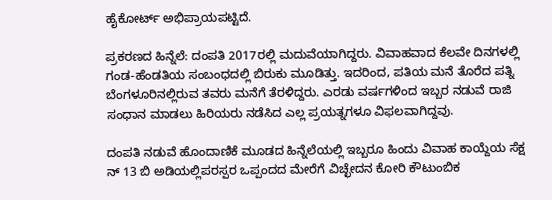ಹೈಕೋರ್ಟ್‌ ಅಭಿಪ್ರಾಯಪಟ್ಟಿದೆ.

ಪ್ರಕರಣದ ಹಿನ್ನೆಲೆ: ದಂಪತಿ 2017ರಲ್ಲಿ ಮದುವೆಯಾಗಿದ್ದರು. ವಿವಾಹವಾದ ಕೆಲವೇ ದಿನಗಳಲ್ಲಿ ಗಂಡ-ಹೆಂಡತಿಯ ಸಂಬಂಧದಲ್ಲಿ ಬಿರುಕು ಮೂಡಿತ್ತು. ಇದರಿಂದ, ಪತಿಯ ಮನೆ ತೊರೆದ ಪತ್ನಿ ಬೆಂಗಳೂರಿನಲ್ಲಿರುವ ತವರು ಮನೆಗೆ ತೆರಳಿದ್ದರು. ಎರಡು ವರ್ಷಗಳಿಂದ ಇಬ್ಬರ ನಡುವೆ ರಾಜಿ ಸಂಧಾನ ಮಾಡಲು ಹಿರಿಯರು ನಡೆಸಿದ ಎಲ್ಲ ಪ್ರಯತ್ನಗಳೂ ವಿಫಲವಾಗಿದ್ದವು.

ದಂಪತಿ ನಡುವೆ ಹೊಂದಾಣಿಕೆ ಮೂಡದ ಹಿನ್ನೆಲೆಯಲ್ಲಿ ಇಬ್ಬರೂ ಹಿಂದು ವಿವಾಹ ಕಾಯ್ದೆಯ ಸೆಕ್ಷ ನ್‌ 13 ಬಿ ಅಡಿಯಲ್ಲಿಪರಸ್ಪರ ಒಪ್ಪಂದದ ಮೇರೆಗೆ ವಿಚ್ಛೇದನ ಕೋರಿ ಕೌಟುಂಬಿಕ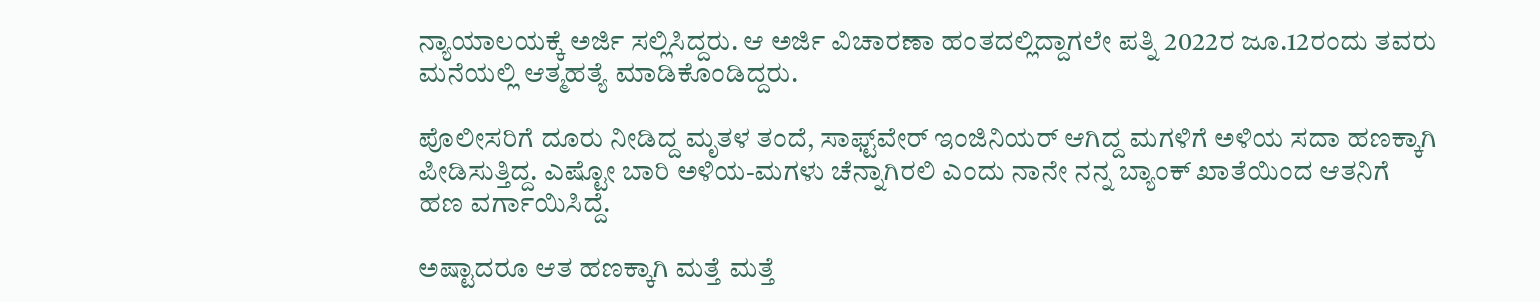ನ್ಯಾಯಾಲಯಕ್ಕೆ ಅರ್ಜಿ ಸಲ್ಲಿಸಿದ್ದರು. ಆ ಅರ್ಜಿ ವಿಚಾರಣಾ ಹಂತದಲ್ಲಿದ್ದಾಗಲೇ ಪತ್ನಿ 2022ರ ಜೂ.12ರಂದು ತವರು ಮನೆಯಲ್ಲಿ ಆತ್ಮಹತ್ಯೆ ಮಾಡಿಕೊಂಡಿದ್ದರು.

ಪೊಲೀಸರಿಗೆ ದೂರು ನೀಡಿದ್ದ ಮೃತಳ ತಂದೆ, ಸಾಫ್ಟ್‌ವೇರ್‌ ಇಂಜಿನಿಯರ್‌ ಆಗಿದ್ದ ಮಗಳಿಗೆ ಅಳಿಯ ಸದಾ ಹಣಕ್ಕಾಗಿ ಪೀಡಿಸುತ್ತಿದ್ದ. ಎಷ್ಟೋ ಬಾರಿ ಅಳಿಯ-ಮಗಳು ಚೆನ್ನಾಗಿರಲಿ ಎಂದು ನಾನೇ ನನ್ನ ಬ್ಯಾಂಕ್‌ ಖಾತೆಯಿಂದ ಆತನಿಗೆ ಹಣ ವರ್ಗಾಯಿಸಿದ್ದೆ.

ಅಷ್ಟಾದರೂ ಆತ ಹಣಕ್ಕಾಗಿ ಮತ್ತೆ ಮತ್ತೆ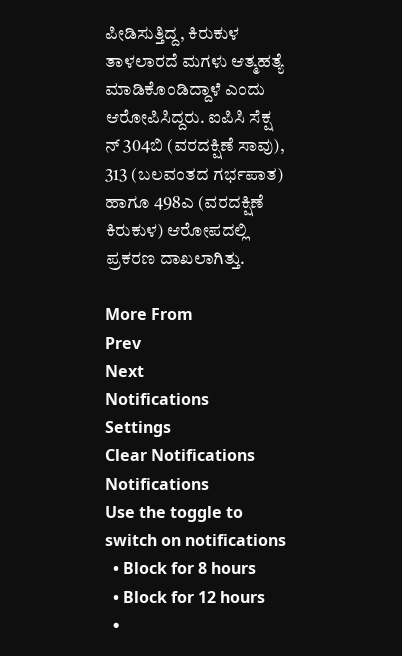ಪೀಡಿಸುತ್ತಿದ್ದ, ಕಿರುಕುಳ ತಾಳಲಾರದೆ ಮಗಳು ಆತ್ಮಹತ್ಯೆ ಮಾಡಿಕೊಂಡಿದ್ದಾಳೆ ಎಂದು ಆರೋಪಿಸಿದ್ದರು. ಐಪಿಸಿ ಸೆಕ್ಷ ನ್‌ 304ಬಿ (ವರದಕ್ಷಿಣೆ ಸಾವು), 313 (ಬಲವಂತದ ಗರ್ಭಪಾತ) ಹಾಗೂ 498ಎ (ವರದಕ್ಷಿಣೆ ಕಿರುಕುಳ) ಆರೋಪದಲ್ಲಿ ಪ್ರಕರಣ ದಾಖಲಾಗಿತ್ತು.

More From
Prev
Next
Notifications
Settings
Clear Notifications
Notifications
Use the toggle to switch on notifications
  • Block for 8 hours
  • Block for 12 hours
  •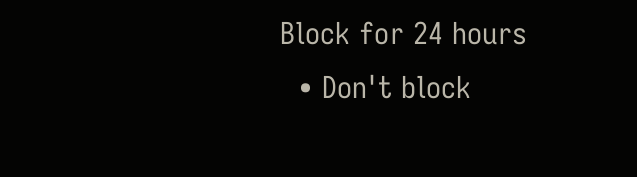Block for 24 hours
  • Don't block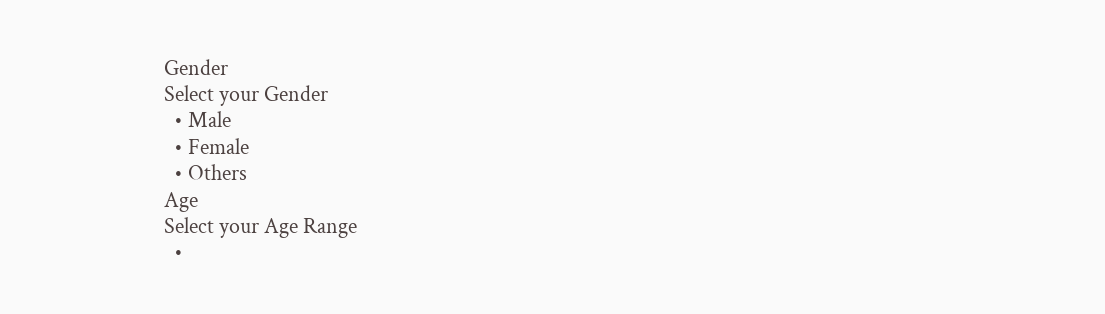Gender
Select your Gender
  • Male
  • Female
  • Others
Age
Select your Age Range
  •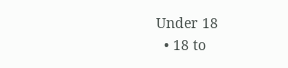Under 18
  • 18 to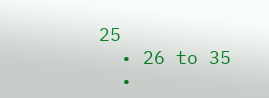25
  • 26 to 35
  •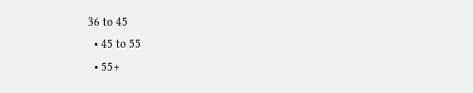36 to 45
  • 45 to 55
  • 55+